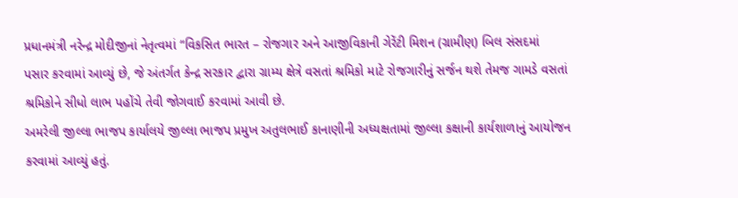પ્રધાનમંત્રી નરેન્દ્ર મોદીજીનાં નેતૃત્વમાં “વિકસિત ભારત – રોજગાર અને આજીવિકાની ગેરેંટી મિશન (ગ્રામીણ) બિલ સંસદમાં
પસાર કરવામાં આવ્યું છે, જે અંતર્ગત કેન્દ્ર સરકાર દ્વારા ગ્રામ્ય ક્ષેત્રે વસતાં શ્રમિકો માટે રોજગારીનું સર્જન થશે તેમજ ગામડે વસતાં
શ્રમિકોને સીધો લાભ પહોંચે તેવી જોગવાઈ કરવામાં આવી છે.
અમરેલી જીલ્લા ભાજપ કાર્યાલયે જીલ્લા ભાજપ પ્રમુખ અતુલભાઈ કાનાણીની અધ્યક્ષતામાં જીલ્લા કક્ષાની કાર્યશાળાનું આયોજન
કરવામાં આવ્યું હતું.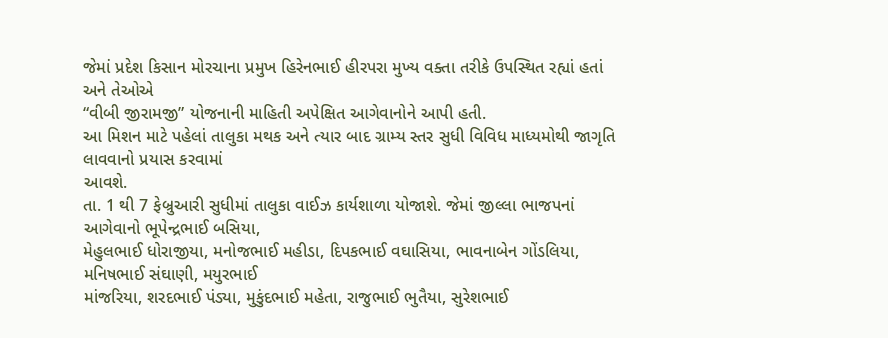જેમાં પ્રદેશ કિસાન મોરચાના પ્રમુખ હિરેનભાઈ હીરપરા મુખ્ય વક્તા તરીકે ઉપસ્થિત રહ્યાં હતાં અને તેઓએ
“વીબી જીરામજી” યોજનાની માહિતી અપેક્ષિત આગેવાનોને આપી હતી.
આ મિશન માટે પહેલાં તાલુકા મથક અને ત્યાર બાદ ગ્રામ્ય સ્તર સુધી વિવિધ માધ્યમોથી જાગૃતિ લાવવાનો પ્રયાસ કરવામાં
આવશે.
તા. 1 થી 7 ફેબ્રુઆરી સુધીમાં તાલુકા વાઈઝ કાર્યશાળા યોજાશે. જેમાં જીલ્લા ભાજપનાં આગેવાનો ભૂપેન્દ્રભાઈ બસિયા,
મેહુલભાઈ ધોરાજીયા, મનોજભાઈ મહીડા, દિપકભાઈ વઘાસિયા, ભાવનાબેન ગોંડલિયા, મનિષભાઈ સંઘાણી, મયુરભાઈ
માંજરિયા, શરદભાઈ પંડ્યા, મુકુંદભાઈ મહેતા, રાજુભાઈ ભુતૈયા, સુરેશભાઈ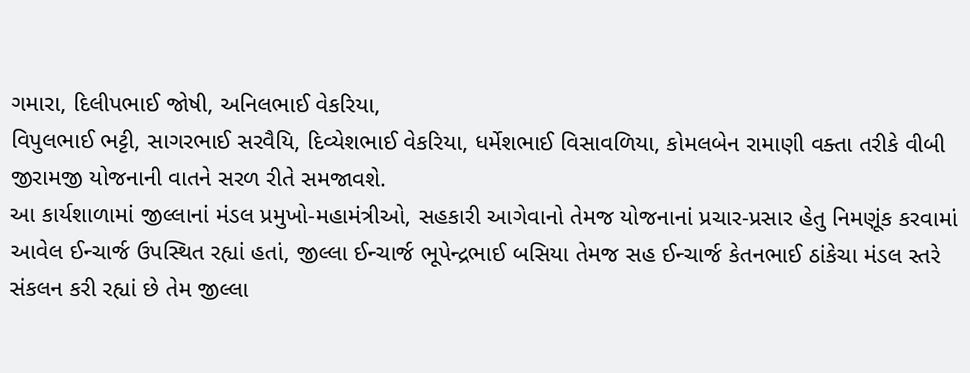ગમારા, દિલીપભાઈ જોષી, અનિલભાઈ વેકરિયા,
વિપુલભાઈ ભટ્ટી, સાગરભાઈ સરવૈયિ, દિવ્યેશભાઈ વેકરિયા, ધર્મેશભાઈ વિસાવળિયા, કોમલબેન રામાણી વક્તા તરીકે વીબી
જીરામજી યોજનાની વાતને સરળ રીતે સમજાવશે.
આ કાર્યશાળામાં જીલ્લાનાં મંડલ પ્રમુખો-મહામંત્રીઓ, સહકારી આગેવાનો તેમજ યોજનાનાં પ્રચાર-પ્રસાર હેતુ નિમણૂંક કરવામાં
આવેલ ઈન્ચાર્જ ઉપસ્થિત રહ્યાં હતાં, જીલ્લા ઈન્ચાર્જ ભૂપેન્દ્રભાઈ બસિયા તેમજ સહ ઈન્ચાર્જ કેતનભાઈ ઠાંકેચા મંડલ સ્તરે
સંકલન કરી રહ્યાં છે તેમ જીલ્લા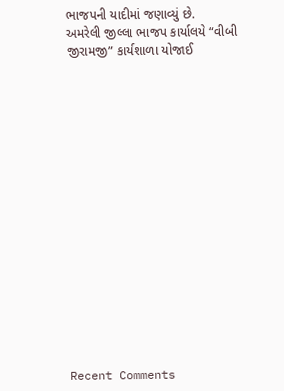ભાજપની યાદીમાં જણાવ્યું છે.
અમરેલી જીલ્લા ભાજપ કાર્યાલયે “વીબી જીરામજી” કાર્યશાળા યોજાઈ

















Recent Comments